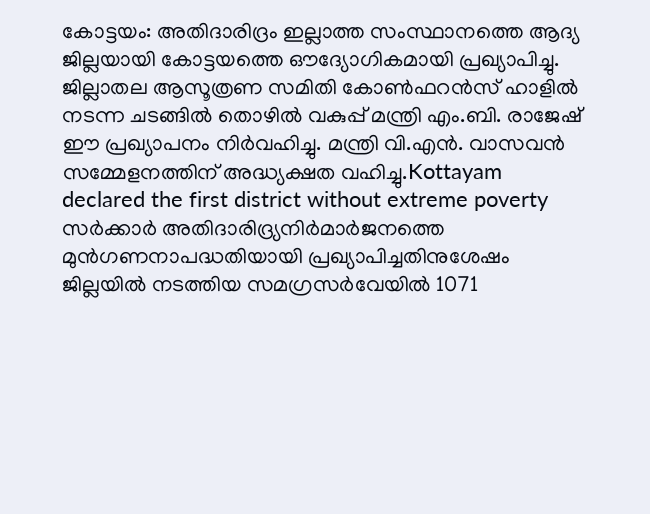കോട്ടയം: അതിദാരിദ്രം ഇല്ലാത്ത സംസ്ഥാനത്തെ ആദ്യ ജില്ലയായി കോട്ടയത്തെ ഔദ്യോഗികമായി പ്രഖ്യാപിച്ചു. ജില്ലാതല ആസൂത്രണ സമിതി കോൺഫറൻസ് ഹാളിൽ നടന്ന ചടങ്ങിൽ തൊഴിൽ വകുപ്പ് മന്ത്രി എം.ബി. രാജേഷ് ഈ പ്രഖ്യാപനം നിർവഹിച്ചു. മന്ത്രി വി.എൻ. വാസവൻ സമ്മേളനത്തിന് അദ്ധ്യക്ഷത വഹിച്ചു.Kottayam declared the first district without extreme poverty
സർക്കാർ അതിദാരിദ്ര്യനിർമാർജനത്തെ മുൻഗണനാപദ്ധതിയായി പ്രഖ്യാപിച്ചതിനുശേഷം ജില്ലയിൽ നടത്തിയ സമഗ്രസർവേയിൽ 1071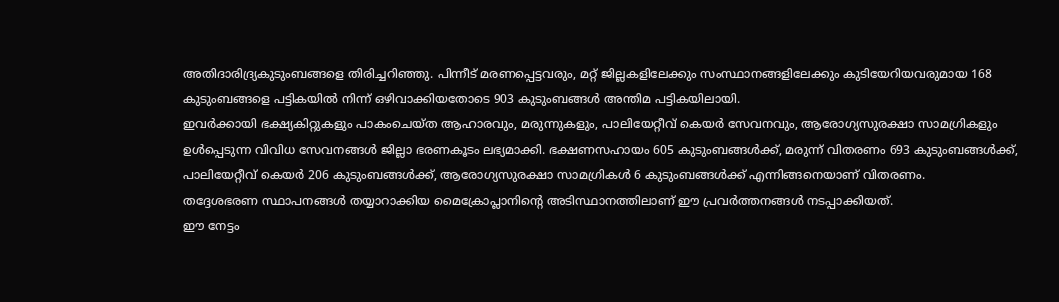അതിദാരിദ്ര്യകുടുംബങ്ങളെ തിരിച്ചറിഞ്ഞു. പിന്നീട് മരണപ്പെട്ടവരും, മറ്റ് ജില്ലകളിലേക്കും സംസ്ഥാനങ്ങളിലേക്കും കുടിയേറിയവരുമായ 168 കുടുംബങ്ങളെ പട്ടികയിൽ നിന്ന് ഒഴിവാക്കിയതോടെ 903 കുടുംബങ്ങൾ അന്തിമ പട്ടികയിലായി.
ഇവർക്കായി ഭക്ഷ്യകിറ്റുകളും പാകംചെയ്ത ആഹാരവും, മരുന്നുകളും, പാലിയേറ്റീവ് കെയർ സേവനവും, ആരോഗ്യസുരക്ഷാ സാമഗ്രികളും ഉൾപ്പെടുന്ന വിവിധ സേവനങ്ങൾ ജില്ലാ ഭരണകൂടം ലഭ്യമാക്കി. ഭക്ഷണസഹായം 605 കുടുംബങ്ങൾക്ക്, മരുന്ന് വിതരണം 693 കുടുംബങ്ങൾക്ക്, പാലിയേറ്റീവ് കെയർ 206 കുടുംബങ്ങൾക്ക്, ആരോഗ്യസുരക്ഷാ സാമഗ്രികൾ 6 കുടുംബങ്ങൾക്ക് എന്നിങ്ങനെയാണ് വിതരണം.
തദ്ദേശഭരണ സ്ഥാപനങ്ങൾ തയ്യാറാക്കിയ മൈക്രോപ്ലാനിന്റെ അടിസ്ഥാനത്തിലാണ് ഈ പ്രവർത്തനങ്ങൾ നടപ്പാക്കിയത്.
ഈ നേട്ടം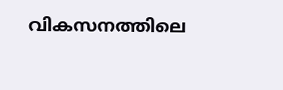വികസനത്തിലെ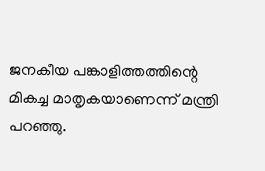ജനകീയ പങ്കാളിത്തത്തിന്റെ മികച്ച മാതൃകയാണെന്ന് മന്ത്രി പറഞ്ഞു.